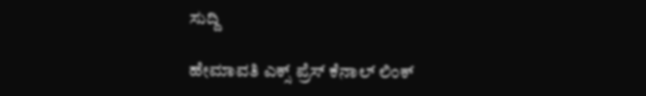ಸುದ್ದಿ

ಹೇಮಾವತಿ ಎಕ್ಸ್ ಪ್ರೆಸ್ ಕೆನಾಲ್ ಲಿಂಕ್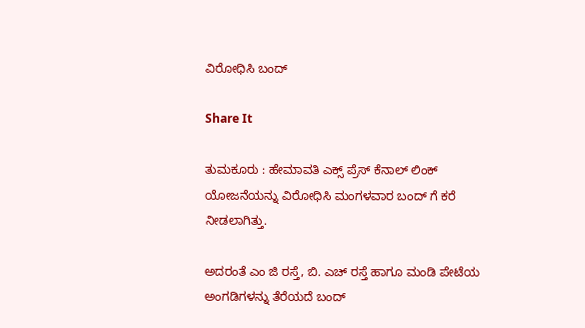ವಿರೋಧಿಸಿ ಬಂದ್

Share It

ತುಮಕೂರು : ಹೇಮಾವತಿ ಎಕ್ಸ್ ಪ್ರೆಸ್ ಕೆನಾಲ್ ಲಿಂಕ್ ಯೋಜನೆಯನ್ನು ವಿರೋಧಿಸಿ ಮಂಗಳವಾರ ಬಂದ್ ಗೆ ಕರೆ ನೀಡಲಾಗಿತ್ತು.

ಅದರಂತೆ ಎಂ ಜಿ ರಸ್ತೆ, ಬಿ. ಎಚ್ ರಸ್ತೆ ಹಾಗೂ ಮಂಡಿ ಪೇಟೆಯ ಅಂಗಡಿಗಳನ್ನು ತೆರೆಯದೆ ಬಂದ್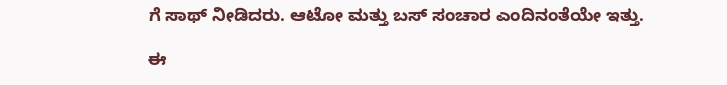ಗೆ ಸಾಥ್ ನೀಡಿದರು. ಆಟೋ ಮತ್ತು ಬಸ್ ಸಂಚಾರ ಎಂದಿನಂತೆಯೇ ಇತ್ತು.

ಈ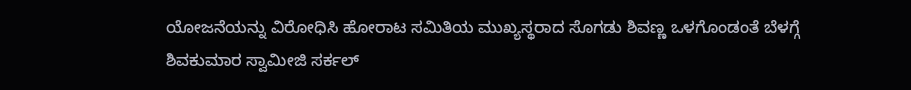ಯೋಜನೆಯನ್ನು ವಿರೋಧಿಸಿ ಹೋರಾಟ ಸಮಿತಿಯ ಮುಖ್ಯಸ್ಥರಾದ ಸೊಗಡು ಶಿವಣ್ಣ ಒಳಗೊಂಡಂತೆ ಬೆಳಗ್ಗೆ ಶಿವಕುಮಾರ ಸ್ವಾಮೀಜಿ ಸರ್ಕಲ್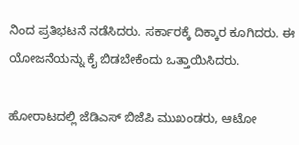ನಿಂದ ಪ್ರತಿಭಟನೆ ನಡೆಸಿದರು. ಸರ್ಕಾರಕ್ಕೆ ದಿಕ್ಕಾರ ಕೂಗಿದರು. ಈ ಯೋಜನೆಯನ್ನು ಕೈ ಬಿಡಬೇಕೆಂದು ಒತ್ತಾಯಿಸಿದರು.

ಹೋರಾಟದಲ್ಲಿ ಜೆಡಿಎಸ್ ಬಿಜೆಪಿ ಮುಖಂಡರು, ಆಟೋ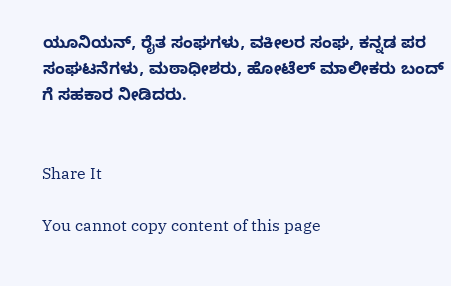ಯೂನಿಯನ್, ರೈತ ಸಂಘಗಳು, ವಕೀಲರ ಸಂಘ, ಕನ್ನಡ ಪರ ಸಂಘಟನೆಗಳು, ಮಠಾಧೀಶರು, ಹೋಟೆಲ್ ಮಾಲೀಕರು ಬಂದ್ ಗೆ ಸಹಕಾರ ನೀಡಿದರು.


Share It

You cannot copy content of this page